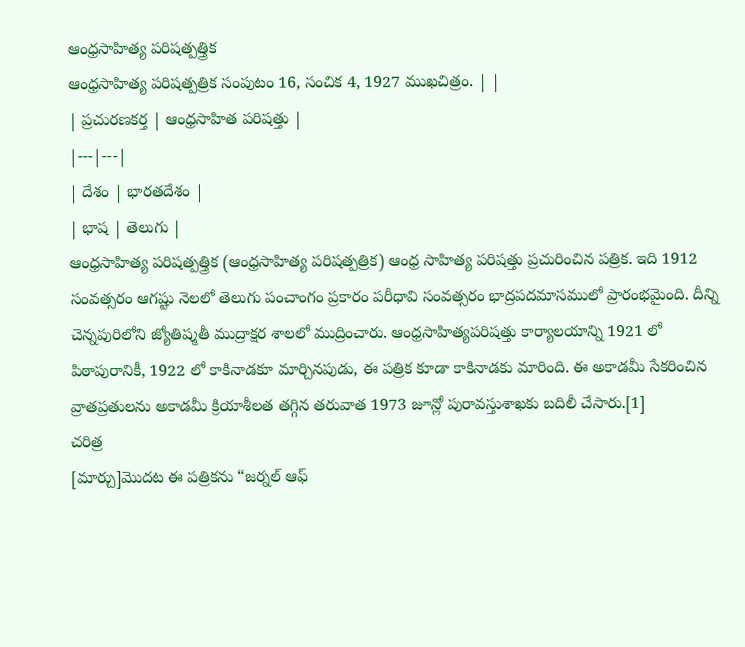ఆంధ్రసాహిత్య పరిషత్పత్త్రిక
ఆంధ్రసాహిత్య పరిషత్పత్రిక సంపుటం 16, సంచిక 4, 1927 ముఖచిత్రం. | |
| ప్రచురణకర్త | ఆంధ్రసాహిత పరిషత్తు |
|---|---|
| దేశం | భారతదేశం |
| భాష | తెలుగు |
ఆంధ్రసాహిత్య పరిషత్పత్త్రిక (ఆంధ్రసాహిత్య పరిషత్పత్రిక) ఆంధ్ర సాహిత్య పరిషత్తు ప్రచురించిన పత్రిక. ఇది 1912 సంవత్సరం ఆగష్టు నెలలో తెలుగు పంచాంగం ప్రకారం పరీధావి సంవత్సరం భాద్రపదమాసములో ప్రారంభమైంది. దీన్ని చెన్నపురిలోని జ్యోతిష్మతీ ముద్రాక్షర శాలలో ముద్రించారు. ఆంధ్రసాహిత్యపరిషత్తు కార్యాలయాన్ని 1921 లో పిఠాపురానికీ, 1922 లో కాకినాడకూ మార్చినపుడు, ఈ పత్రిక కూడా కాకినాడకు మారింది. ఈ అకాడమీ సేకరించిన వ్రాతప్రతులను అకాడమీ క్రియాశీలత తగ్గిన తరువాత 1973 జూన్లో పురావస్తుశాఖకు బదిలీ చేసారు.[1]
చరిత్ర
[మార్చు]మొదట ఈ పత్రికను “జర్నల్ ఆఫ్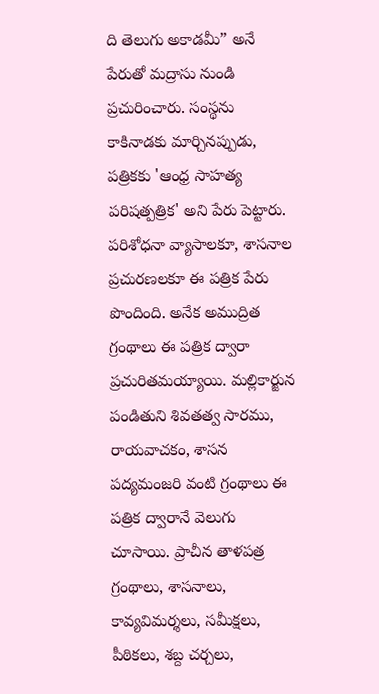ది తెలుగు అకాడమీ” అనే పేరుతో మద్రాసు నుండి ప్రచురించారు. సంస్థను కాకినాడకు మార్చినప్పుడు, పత్రికకు 'ఆంధ్ర సాహత్య పరిషత్పత్రిక' అని పేరు పెట్టారు. పరిశోధనా వ్యాసాలకూ, శాసనాల ప్రచురణలకూ ఈ పత్రిక పేరు పొందింది. అనేక అముద్రిత గ్రంథాలు ఈ పత్రిక ద్వారా ప్రచురితమయ్యాయి. మల్లికార్జున పండితుని శివతత్వ సారము, రాయవాచకం, శాసన పద్యమంజరి వంటి గ్రంథాలు ఈ పత్రిక ద్వారానే వెలుగు చూసాయి. ప్రాచీన తాళపత్ర గ్రంథాలు, శాసనాలు, కావ్యవిమర్శలు, సమీక్షలు, పీఠికలు, శబ్ద చర్చలు,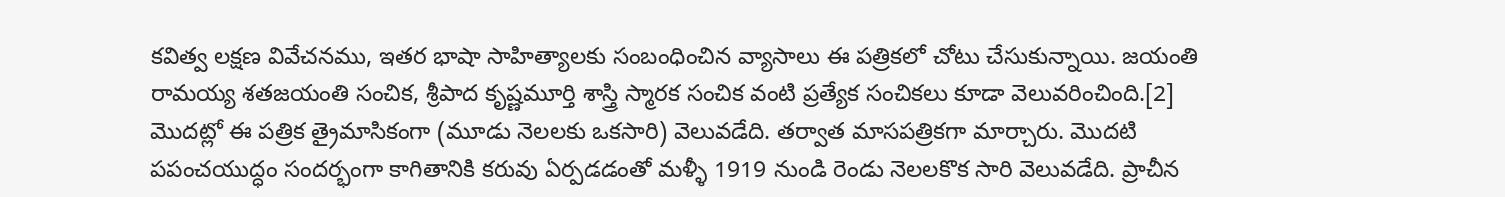కవిత్వ లక్షణ వివేచనము, ఇతర భాషా సాహిత్యాలకు సంబంధించిన వ్యాసాలు ఈ పత్రికలో చోటు చేసుకున్నాయి. జయంతి రామయ్య శతజయంతి సంచిక, శ్రీపాద కృష్ణమూర్తి శాస్త్రి స్మారక సంచిక వంటి ప్రత్యేక సంచికలు కూడా వెలువరించింది.[2]
మొదట్లో ఈ పత్రిక త్రైమాసికంగా (మూడు నెలలకు ఒకసారి) వెలువడేది. తర్వాత మాసపత్రికగా మార్చారు. మొదటి పపంచయుద్ధం సందర్భంగా కాగితానికి కరువు ఏర్పడడంతో మళ్ళీ 1919 నుండి రెండు నెలలకొక సారి వెలువడేది. ప్రాచీన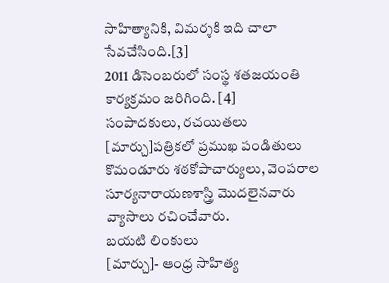సాహిత్యానికి, విమర్శకి ఇది చాలా సేవచేసింది.[3]
2011 డిసెంబరులో సంస్థ శతజయంతి కార్యక్రమం జరిగింది. [4]
సంపాదకులు, రచయితలు
[మార్చు]పత్రికలో ప్రముఖ పండితులు కొమండూరు శఠకోపాచార్యులు, వెంపరాల సూర్యనారాయణశాస్త్రి మొదలైనవారు వ్యాసాలు రచించేవారు.
బయటి లింకులు
[మార్చు]- ఆంధ్ర సాహిత్య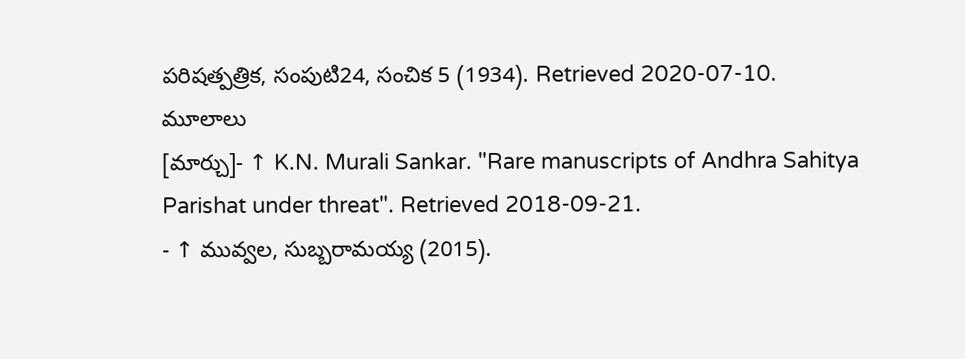పరిషత్పత్రిక, సంపుటి24, సంచిక 5 (1934). Retrieved 2020-07-10.
మూలాలు
[మార్చు]- ↑ K.N. Murali Sankar. "Rare manuscripts of Andhra Sahitya Parishat under threat". Retrieved 2018-09-21.
- ↑ మువ్వల, సుబ్బరామయ్య (2015).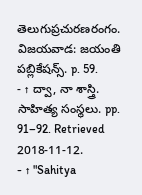తెలుగుప్రచురణరంగం. విజయవాడ: జయంతి పబ్లికేషన్స్. p. 59.
- ↑ ద్వా, నా శాస్త్రి. సాహిత్య సంస్థలు. pp. 91–92. Retrieved 2018-11-12.
- ↑ "Sahitya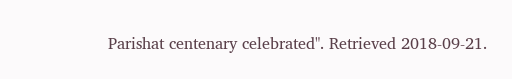Parishat centenary celebrated". Retrieved 2018-09-21.